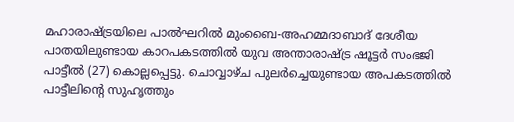മഹാരാഷ്ട്രയിലെ പാൽഘറിൽ മുംബൈ-അഹമ്മദാബാദ് ദേശീയ പാതയിലുണ്ടായ കാറപകടത്തിൽ യുവ അന്താരാഷ്ട്ര ഷൂട്ടർ സംഭജി പാട്ടീൽ (27) കൊല്ലപ്പെട്ടു. ചൊവ്വാഴ്ച പുലർച്ചെയുണ്ടായ അപകടത്തിൽ പാട്ടീലിന്റെ സുഹൃത്തും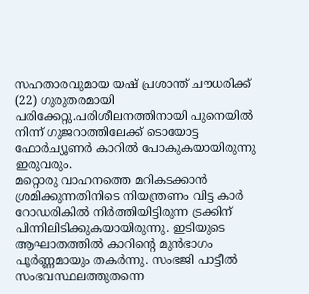സഹതാരവുമായ യഷ് പ്രശാന്ത് ചൗധരിക്ക് (22) ഗുരുതരമായി പരിക്കേറ്റു.പരിശീലനത്തിനായി പുനെയിൽ നിന്ന് ഗുജറാത്തിലേക്ക് ടൊയോട്ട ഫോർച്യൂണർ കാറിൽ പോകുകയായിരുന്നു ഇരുവരും.
മറ്റൊരു വാഹനത്തെ മറികടക്കാൻ ശ്രമിക്കുന്നതിനിടെ നിയന്ത്രണം വിട്ട കാർ റോഡരികിൽ നിർത്തിയിട്ടിരുന്ന ട്രക്കിന് പിന്നിലിടിക്കുകയായിരുന്നു. ഇടിയുടെ ആഘാതത്തിൽ കാറിന്റെ മുൻഭാഗം പൂർണ്ണമായും തകർന്നു. സംഭജി പാട്ടീൽ സംഭവസ്ഥലത്തുതന്നെ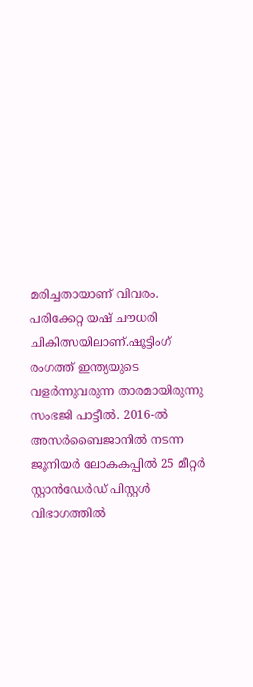മരിച്ചതായാണ് വിവരം. പരിക്കേറ്റ യഷ് ചൗധരി ചികിത്സയിലാണ്.ഷൂട്ടിംഗ് രംഗത്ത് ഇന്ത്യയുടെ വളർന്നുവരുന്ന താരമായിരുന്നു സംഭജി പാട്ടീൽ. 2016-ൽ അസർബൈജാനിൽ നടന്ന ജൂനിയർ ലോകകപ്പിൽ 25 മീറ്റർ സ്റ്റാൻഡേർഡ് പിസ്റ്റൾ വിഭാഗത്തിൽ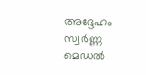അദ്ദേഹം സ്വർണ്ണ മെഡൽ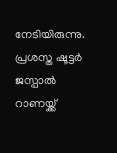നേടിയിരുന്നു.
പ്രശസ്ത ഷൂട്ടർ ജസ്പാൽ റാണയ്ക്ക്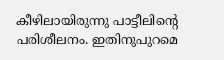കീഴിലായിരുന്നു പാട്ടീലിന്റെ പരിശീലനം. ഇതിനുപുറമെ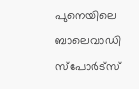പുനെയിലെ ബാലെവാഡി സ്പോർട്സ്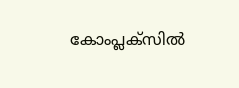കോംപ്ലക്സിൽ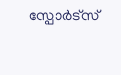സ്പോർട്സ്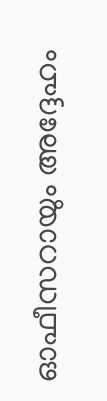ഓഫീസറായും അദ്ദേഹം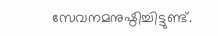സേവനമനുഷ്ഠിച്ചിട്ടുണ്ട്.